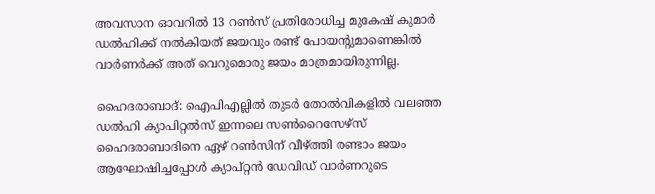അവസാന ഓവറില്‍ 13 റണ്‍സ് പ്രതിരോധിച്ച മുകേഷ് കുമാര്‍ ഡല്‍ഹിക്ക് നല്‍കിയത് ജയവും രണ്ട് പോയന്‍റുമാണെങ്കില്‍ വാര്‍ണര്‍ക്ക് അത് വെറുമൊരു ജയം മാത്രമായിരുന്നില്ല.

ഹൈദരാബാദ്: ഐപിഎല്ലില്‍ തുടര്‍ തോല്‍വികളില്‍ വലഞ്ഞ ഡല്‍ഹി ക്യാപിറ്റല്‍സ് ഇന്നലെ സണ്‍റൈസേഴ്സ് ഹൈദരാബാദിനെ ഏഴ് റണ്‍സിന് വീഴ്ത്തി രണ്ടാം ജയം ആഘോഷിച്ചപ്പോള്‍ ക്യാപ്റ്റന്‍ ഡേവിഡ് വാര്‍ണറുടെ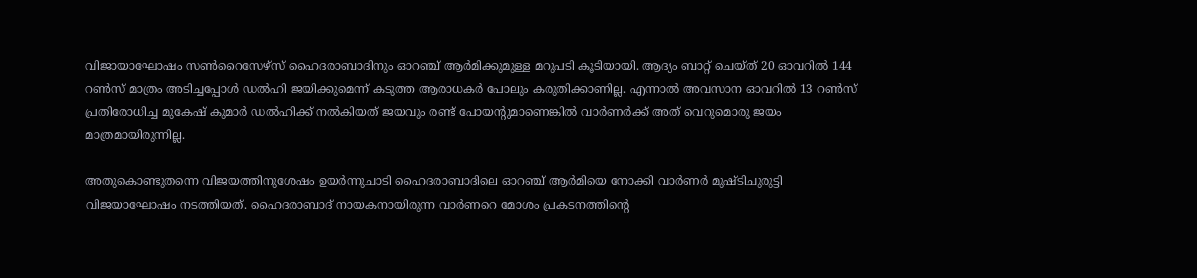വിജായാഘോഷം സണ്‍റൈസേഴ്സ് ഹൈദരാബാദിനും ഓറഞ്ച് ആര്‍മിക്കുമുള്ള മറുപടി കൂടിയായി. ആദ്യം ബാറ്റ് ചെയ്ത് 20 ഓവറില്‍ 144 റണ്‍സ് മാത്രം അടിച്ചപ്പോള്‍ ഡല്‍ഹി ജയിക്കുമെന്ന് കടുത്ത ആരാധകര്‍ പോലും കരുതിക്കാണില്ല. എന്നാല്‍ അവസാന ഓവറില്‍ 13 റണ്‍സ് പ്രതിരോധിച്ച മുകേഷ് കുമാര്‍ ഡല്‍ഹിക്ക് നല്‍കിയത് ജയവും രണ്ട് പോയന്‍റുമാണെങ്കില്‍ വാര്‍ണര്‍ക്ക് അത് വെറുമൊരു ജയം മാത്രമായിരുന്നില്ല.

അതുകൊണ്ടുതന്നെ വിജയത്തിനുശേഷം ഉയര്‍ന്നുചാടി ഹൈദരാബാദിലെ ഓറഞ്ച് ആര്‍മിയെ നോക്കി വാര്‍ണര്‍ മുഷ്ടിചുരുട്ടി വിജയാഘോഷം നടത്തിയത്. ഹൈദരാബാദ് നായകനായിരുന്ന വാര്‍ണറെ മോശം പ്രകടനത്തിന്‍റെ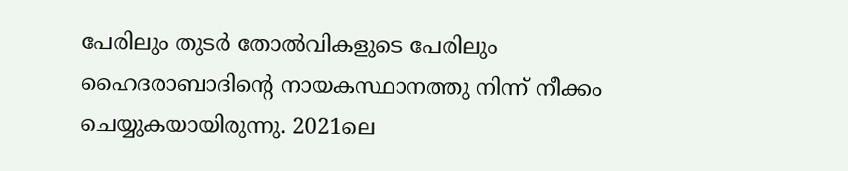പേരിലും തുടര്‍ തോല്‍വികളുടെ പേരിലും ഹൈദരാബാദിന്‍റെ നായകസ്ഥാനത്തു നിന്ന് നീക്കം ചെയ്യുകയായിരുന്നു. 2021ലെ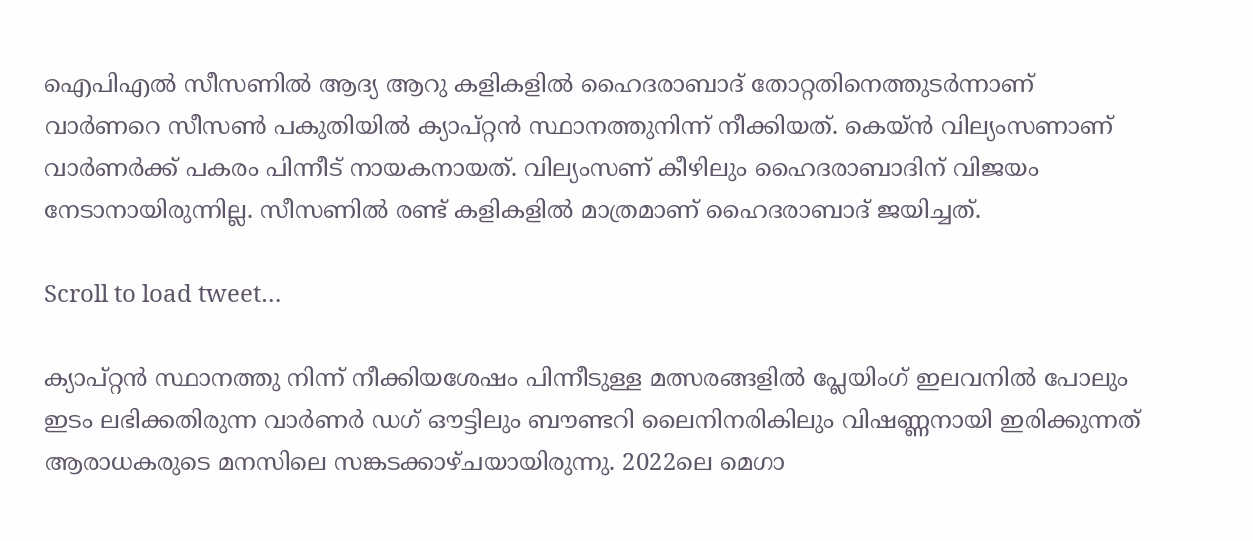ഐപിഎല്‍ സീസണില്‍ ആദ്യ ആറു കളികളില്‍ ഹൈദരാബാദ് തോറ്റതിനെത്തുടര്‍ന്നാണ് വാര്‍ണറെ സീസണ്‍ പകുതിയില്‍ ക്യാപ്റ്റന്‍ സ്ഥാനത്തുനിന്ന് നീക്കിയത്. കെയ്ന്‍ വില്യംസണാണ് വാര്‍ണര്‍ക്ക് പകരം പിന്നീട് നായകനായത്. വില്യംസണ് കീഴിലും ഹൈദരാബാദിന് വിജയം നേടാനായിരുന്നില്ല. സീസണില്‍ രണ്ട് കളികളില്‍ മാത്രമാണ് ഹൈദരാബാദ് ജയിച്ചത്.

Scroll to load tweet…

ക്യാപ്റ്റന്‍ സ്ഥാനത്തു നിന്ന് നീക്കിയശേഷം പിന്നീടുള്ള മത്സരങ്ങളില്‍ പ്ലേയിംഗ് ഇലവനില്‍ പോലും ഇടം ലഭിക്കതിരുന്ന വാര്‍ണര്‍ ഡഗ് ഔട്ടിലും ബൗണ്ടറി ലൈനിനരികിലും വിഷണ്ണനായി ഇരിക്കുന്നത് ആരാധകരുടെ മനസിലെ സങ്കടക്കാഴ്ചയായിരുന്നു. 2022ലെ മെഗാ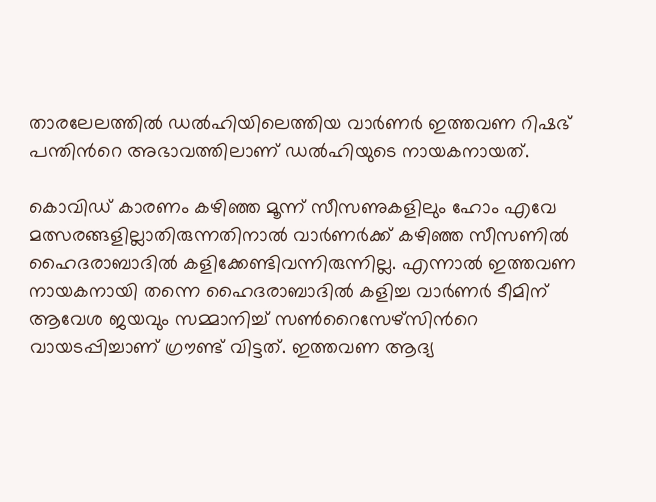താരലേലത്തില്‍ ഡല്‍ഹിയിലെത്തിയ വാര്‍ണര്‍ ഇത്തവണ റിഷഭ് പന്തിന്‍റെ അഭാവത്തിലാണ് ഡല്‍ഹിയുടെ നായകനായത്.

കൊവിഡ് കാരണം കഴിഞ്ഞ മൂന്ന് സീസണുകളിലും ഹോം എവേ മത്സരങ്ങളില്ലാതിരുന്നതിനാല്‍ വാര്‍ണര്‍ക്ക് കഴിഞ്ഞ സീസണില്‍ ഹൈദരാബാദില്‍ കളിക്കേണ്ടിവന്നിരുന്നില്ല. എന്നാല്‍ ഇത്തവണ നായകനായി തന്നെ ഹൈദരാബാദില്‍ കളിച്ച വാര്‍ണര്‍ ടീമിന് ആവേശ ജയവും സമ്മാനിച്ച് സണ്‍റൈസേഴ്സിന്‍റെ വായടപ്പിച്ചാണ് ഗ്രൗണ്ട് വിട്ടത്. ഇത്തവണ ആദ്യ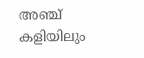അഞ്ച് കളിയിലും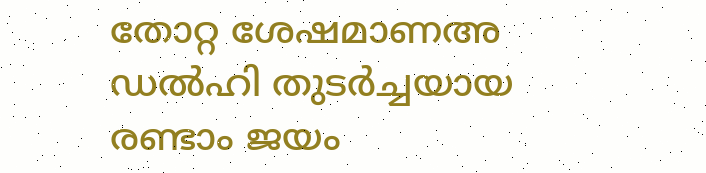തോറ്റ ശേഷമാണഅ ഡല്‍ഹി തുടര്‍ച്ചയായ രണ്ടാം ജയം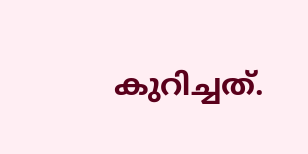കുറിച്ചത്.